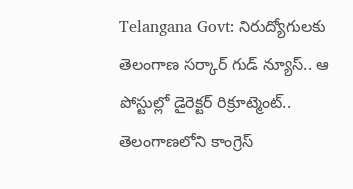Telangana Govt: నిరుద్యోగులకు తెలంగాణ సర్కార్ గుడ్ న్యూస్.. ఆ పోస్టుల్లో డైరెక్టర్ రిక్రూట్మెంట్..
తెలంగాణలోని కాంగ్రెస్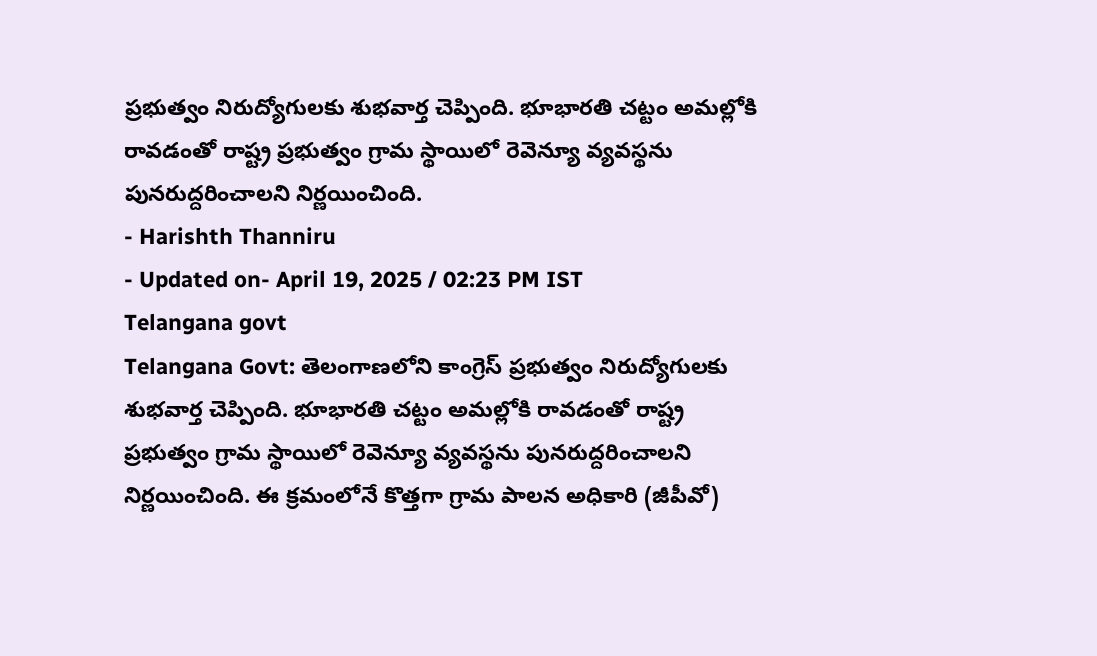ప్రభుత్వం నిరుద్యోగులకు శుభవార్త చెప్పింది. భూభారతి చట్టం అమల్లోకి రావడంతో రాష్ట్ర ప్రభుత్వం గ్రామ స్థాయిలో రెవెన్యూ వ్యవస్థను పునరుద్దరించాలని నిర్ణయించింది.
- Harishth Thanniru
- Updated on- April 19, 2025 / 02:23 PM IST
Telangana govt
Telangana Govt: తెలంగాణలోని కాంగ్రెస్ ప్రభుత్వం నిరుద్యోగులకు శుభవార్త చెప్పింది. భూభారతి చట్టం అమల్లోకి రావడంతో రాష్ట్ర ప్రభుత్వం గ్రామ స్థాయిలో రెవెన్యూ వ్యవస్థను పునరుద్దరించాలని నిర్ణయించింది. ఈ క్రమంలోనే కొత్తగా గ్రామ పాలన అధికారి (జీపీవో)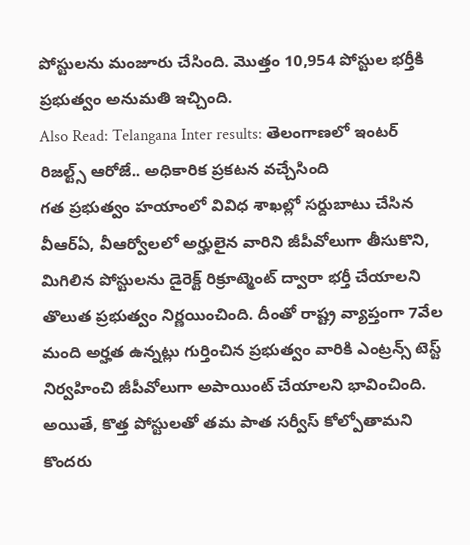పోస్టులను మంజూరు చేసింది. మొత్తం 10,954 పోస్టుల భర్తీకి ప్రభుత్వం అనుమతి ఇచ్చింది.
Also Read: Telangana Inter results: తెలంగాణలో ఇంటర్ రిజల్ట్స్ ఆరోజే.. అధికారిక ప్రకటన వచ్చేసింది
గత ప్రభుత్వం హయాంలో వివిధ శాఖల్లో సర్దుబాటు చేసిన వీఆర్ఏ, వీఆర్వోలలో అర్హులైన వారిని జీపీవోలుగా తీసుకొని, మిగిలిన పోస్టులను డైరెక్ట్ రిక్రూట్మెంట్ ద్వారా భర్తీ చేయాలని తొలుత ప్రభుత్వం నిర్ణయించింది. దీంతో రాష్ట్ర వ్యాప్తంగా 7వేల మంది అర్హత ఉన్నట్లు గుర్తించిన ప్రభుత్వం వారికి ఎంట్రన్స్ టెస్ట్ నిర్వహించి జీపీవోలుగా అపాయింట్ చేయాలని భావించింది. అయితే, కొత్త పోస్టులతో తమ పాత సర్వీస్ కోల్పోతామని కొందరు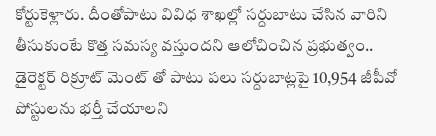కోర్టుకెళ్లారు. దీంతోపాటు వివిధ శాఖల్లో సర్దుబాటు చేసిన వారిని తీసుకుంటే కొత్త సమస్య వస్తుందని ఆలోచించిన ప్రభుత్వం.. డైరెక్టర్ రిక్రూట్ మెంట్ తో పాటు పలు సర్దుబాట్లపై 10,954 జీపీవో పోస్టులను భర్తీ చేయాలని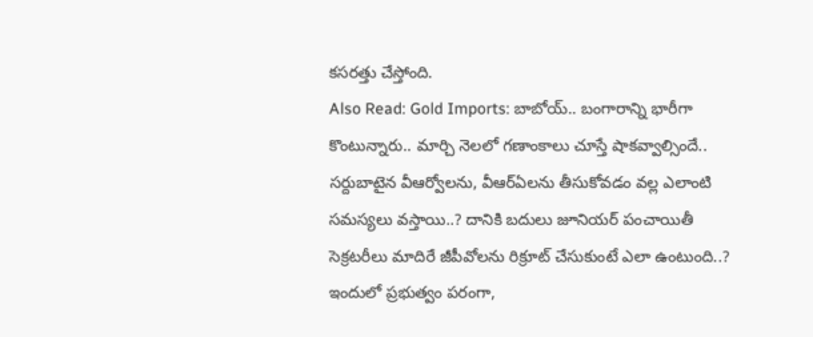కసరత్తు చేస్తోంది.
Also Read: Gold Imports: బాబోయ్.. బంగారాన్ని భారీగా కొంటున్నారు.. మార్చి నెలలో గణాంకాలు చూస్తే షాకవ్వాల్సిందే..
సర్దుబాటైన వీఆర్వోలను, వీఆర్ఏలను తీసుకోవడం వల్ల ఎలాంటి సమస్యలు వస్తాయి..? దానికి బదులు జూనియర్ పంచాయితీ సెక్రటరీలు మాదిరే జీపీవోలను రిక్రూట్ చేసుకుంటే ఎలా ఉంటుంది..? ఇందులో ప్రభుత్వం పరంగా,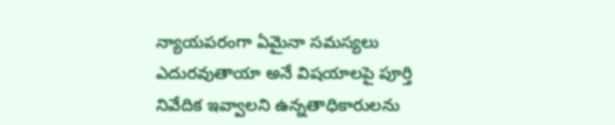న్యాయపరంగా ఏమైనా సమస్యలు ఎదురవుతాయా అనే విషయాలపై పూర్తి నివేదిక ఇవ్వాలని ఉన్నతాధికారులను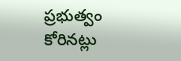ప్రభుత్వం కోరినట్లు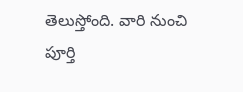తెలుస్తోంది. వారి నుంచి పూర్తి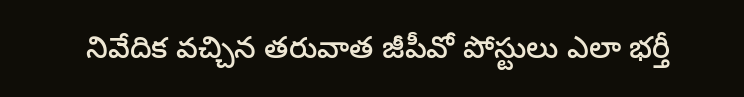నివేదిక వచ్చిన తరువాత జీపీవో పోస్టులు ఎలా భర్తీ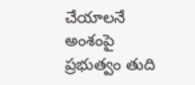చేయాలనే అంశంపై ప్రభుత్వం తుది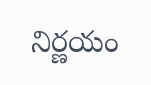నిర్ణయం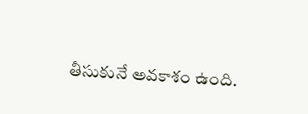తీసుకునే అవకాశం ఉంది.